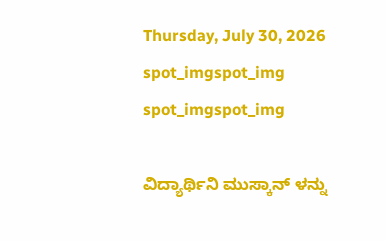Thursday, July 30, 2026
spot_imgspot_img
spot_imgspot_img

ವಿದ್ಯಾರ್ಥಿನಿ ಮುಸ್ಕಾನ್ ಳನ್ನು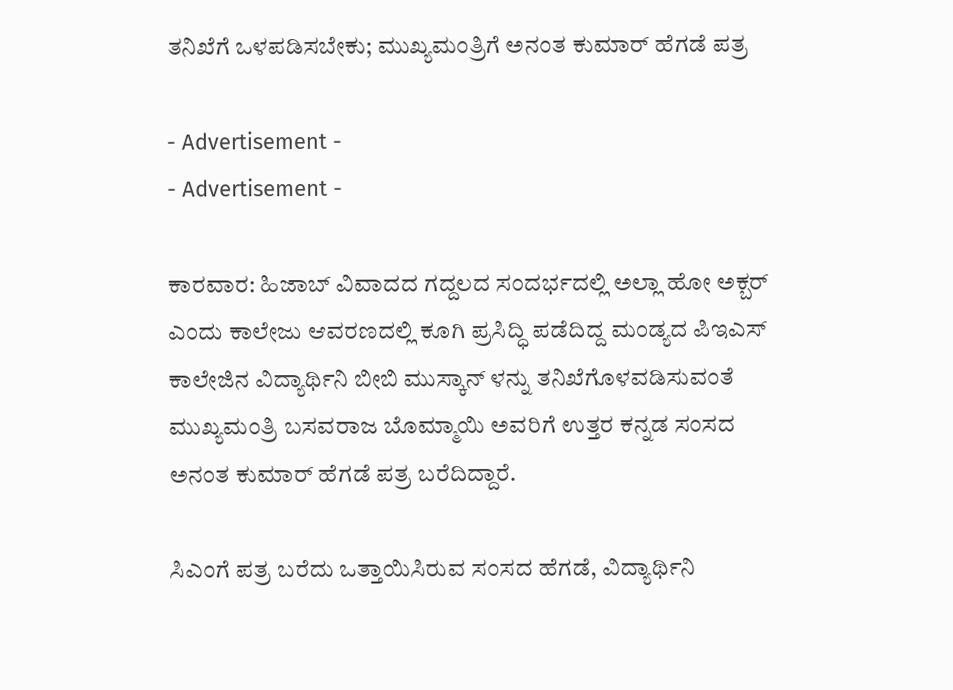ತನಿಖೆಗೆ ಒಳಪಡಿಸಬೇಕು; ಮುಖ್ಯಮಂತ್ರಿಗೆ ಅನಂತ ಕುಮಾರ್ ಹೆಗಡೆ ಪತ್ರ

- Advertisement -
- Advertisement -

ಕಾರವಾರ: ಹಿಜಾಬ್ ವಿವಾದದ ಗದ್ದಲದ ಸಂದರ್ಭದಲ್ಲಿ ಅಲ್ಲಾ ಹೋ ಅಕ್ಬರ್‌ ಎಂದು ಕಾಲೇಜು ಆವರಣದಲ್ಲಿ ಕೂಗಿ ಪ್ರಸಿದ್ಧಿ ಪಡೆದಿದ್ದ ಮಂಡ್ಯದ ಪಿಇಎಸ್ ಕಾಲೇಜಿನ ವಿದ್ಯಾರ್ಥಿನಿ ಬೀಬಿ ಮುಸ್ಕಾನ್ ಳನ್ನು ತನಿಖೆಗೊಳವಡಿಸುವಂತೆ ಮುಖ್ಯಮಂತ್ರಿ ಬಸವರಾಜ ಬೊಮ್ಮಾಯಿ ಅವರಿಗೆ ಉತ್ತರ ಕನ್ನಡ ಸಂಸದ ಅನಂತ ಕುಮಾರ್ ಹೆಗಡೆ ಪತ್ರ ಬರೆದಿದ್ದಾರೆ.

ಸಿಎಂಗೆ ಪತ್ರ ಬರೆದು ಒತ್ತಾಯಿಸಿರುವ ಸಂಸದ ಹೆಗಡೆ, ವಿದ್ಯಾರ್ಥಿನಿ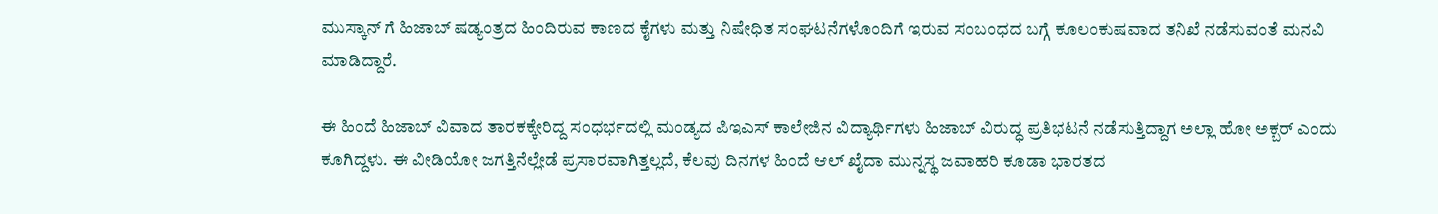ಮುಸ್ಕಾನ್ ಗೆ ಹಿಜಾಬ್ ಷಡ್ಯಂತ್ರದ ಹಿಂದಿರುವ ಕಾಣದ ಕೈಗಳು ಮತ್ತು ನಿಷೇಧಿತ ಸಂಘಟನೆಗಳೊಂದಿಗೆ ಇರುವ ಸಂಬಂಧದ ಬಗ್ಗೆ ಕೂಲಂಕುಷವಾದ ತನಿಖೆ ನಡೆಸುವಂತೆ ಮನವಿ ಮಾಡಿದ್ದಾರೆ.

ಈ ಹಿಂದೆ ಹಿಜಾಬ್ ವಿವಾದ ತಾರಕಕ್ಕೇರಿದ್ದ ಸಂಧರ್ಭದಲ್ಲಿ ಮಂಡ್ಯದ ಪಿಇಎಸ್ ಕಾಲೇಜಿನ ವಿದ್ಯಾರ್ಥಿಗಳು ಹಿಜಾಬ್ ವಿರುದ್ಧ ಪ್ರತಿಭಟನೆ ನಡೆಸುತ್ತಿದ್ದಾಗ ಅಲ್ಲಾ ಹೋ ಅಕ್ಬರ್ ಎಂದು ಕೂಗಿದ್ದಳು. ಈ ವೀಡಿಯೋ ಜಗತ್ತಿನೆಲ್ಲೇಡೆ ಪ್ರಸಾರವಾಗಿತ್ತಲ್ಲದೆ, ಕೆಲವು ದಿನಗಳ ಹಿಂದೆ ಆಲ್ ಖೈದಾ ಮುನ್ನಸ್ಥ ಜವಾಹರಿ ಕೂಡಾ ಭಾರತದ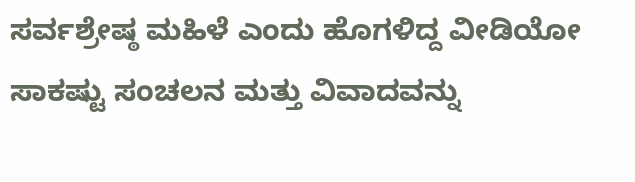ಸರ್ವಶ್ರೇಷ್ಠ ಮಹಿಳೆ ಎಂದು ಹೊಗಳಿದ್ದ ವೀಡಿಯೋ ಸಾಕಷ್ಟು ಸಂಚಲನ ಮತ್ತು ವಿವಾದವನ್ನು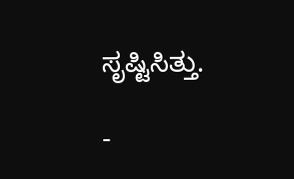ಸೃಷ್ಟಿಸಿತ್ತು.

-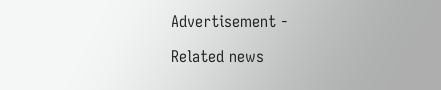Advertisement -

Related news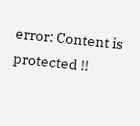error: Content is protected !!